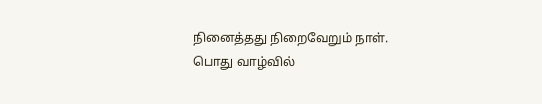நினைத்தது நிறைவேறும் நாள். பொது வாழ்வில்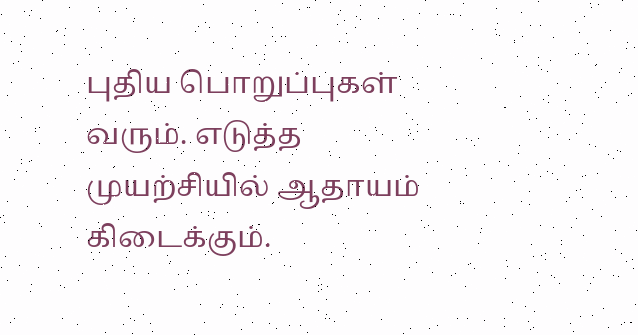புதிய பொறுப்புகள் வரும். எடுத்த முயற்சியில் ஆதாயம் கிடைக்கும்.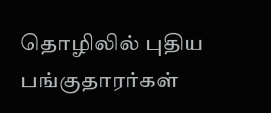தொழிலில் புதிய பங்குதாரர்கள்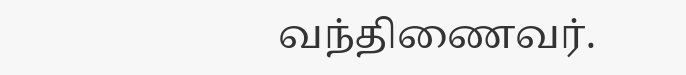வந்திணைவர்.